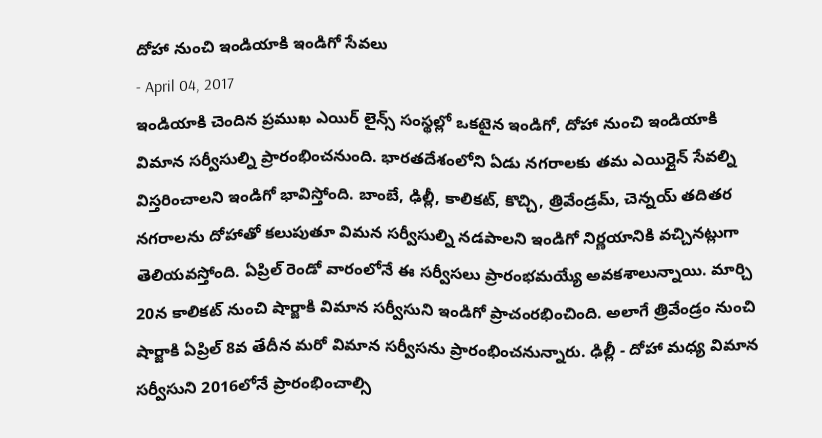దోహా నుంచి ఇండియాకి ఇండిగో సేవలు
- April 04, 2017
ఇండియాకి చెందిన ప్రముఖ ఎయిర్ లైన్స్ సంస్థల్లో ఒకటైన ఇండిగో, దోహా నుంచి ఇండియాకి విమాన సర్వీసుల్ని ప్రారంభించనుంది. భారతదేశంలోని ఏడు నగరాలకు తమ ఎయిర్లైన్ సేవల్ని విస్తరించాలని ఇండిగో భావిస్తోంది. బాంబే, ఢిల్లీ, కాలికట్, కొచ్చి, త్రివేండ్రమ్, చెన్నయ్ తదితర నగరాలను దోహాతో కలుపుతూ విమన సర్వీసుల్ని నడపాలని ఇండిగో నిర్ణయానికి వచ్చినట్లుగా తెలియవస్తోంది. ఏప్రిల్ రెండో వారంలోనే ఈ సర్వీసలు ప్రారంభమయ్యే అవకశాలున్నాయి. మార్చి 20న కాలికట్ నుంచి షార్జాకి విమాన సర్వీసుని ఇండిగో ప్రాచంరభించింది. అలాగే త్రివేండ్రం నుంచి షార్జాకి ఏప్రిల్ 8వ తేదీన మరో విమాన సర్వీసను ప్రారంభించనున్నారు. ఢిల్లీ - దోహా మధ్య విమాన సర్వీసుని 2016లోనే ప్రారంభించాల్సి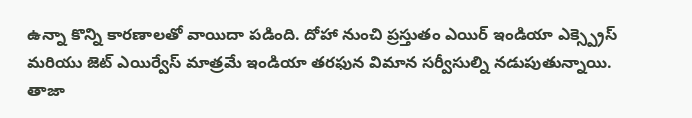ఉన్నా కొన్ని కారణాలతో వాయిదా పడింది. దోహా నుంచి ప్రస్తుతం ఎయిర్ ఇండియా ఎక్స్ప్రెస్ మరియు జెట్ ఎయిర్వేస్ మాత్రమే ఇండియా తరఫున విమాన సర్వీసుల్ని నడుపుతున్నాయి.
తాజా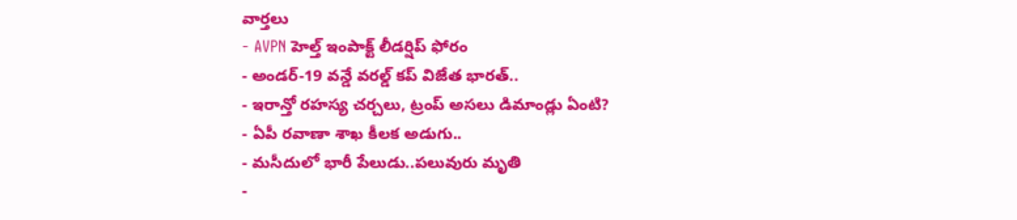వార్తలు
- AVPN హెల్త్ ఇంపాక్ట్ లీడర్షిప్ ఫోరం
- అండర్-19 వన్డే వరల్డ్ కప్ విజేత భారత్..
- ఇరాన్తో రహస్య చర్చలు, ట్రంప్ అసలు డిమాండ్లు ఏంటి?
- ఏపీ రవాణా శాఖ కీలక అడుగు..
- మసీదులో భారీ పేలుడు..పలువురు మృతి
-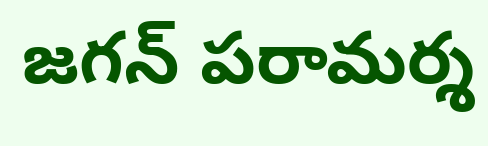జగన్ పరామర్శ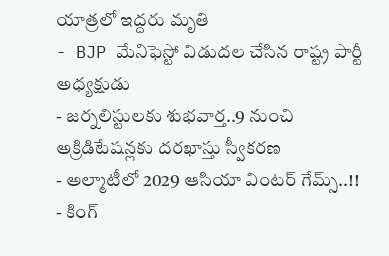యాత్రలో ఇద్దరు మృతి
- BJP మేనిఫెస్టో విడుదల చేసిన రాష్ట్ర పార్టీ అధ్యక్షుడు
- జర్నలిస్టులకు శుభవార్త..9 నుంచి అక్రిడిటేషన్లకు దరఖాస్తు స్వీకరణ
- అల్మాటీలో 2029 ఆసియా వింటర్ గేమ్స్..!!
- కింగ్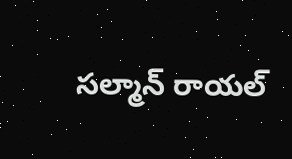సల్మాన్ రాయల్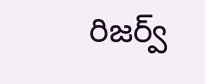రిజర్వ్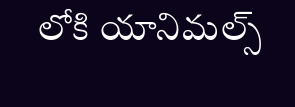లోకి యానిమల్స్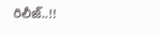రిలీజ్..!!